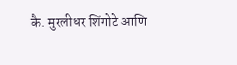कै. मुरलीधर शिंगोटे आणि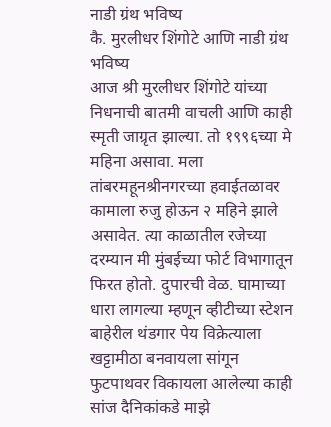नाडी ग्रंथ भविष्य
कै. मुरलीधर शिंगोटे आणि नाडी ग्रंथ भविष्य
आज श्री मुरलीधर शिंगोटे यांच्या निधनाची बातमी वाचली आणि काही स्मृती जाग्रृत झाल्या. तो १९९६च्या मे महिना असावा. मला तांबरमहूनश्रीनगरच्या हवाईतळावर कामाला रुजु होऊन २ महिने झाले असावेत. त्या काळातील रजेच्या दरम्यान मी मुंबईच्या फोर्ट विभागातून फिरत होतो. दुपारची वेळ. घामाच्या धारा लागल्या म्हणून व्हीटीच्या स्टेशन बाहेरील थंडगार पेय विक्रेत्याला खट्टामीठा बनवायला सांगून फुटपाथवर विकायला आलेल्या काही सांज दैनिकांकडे माझे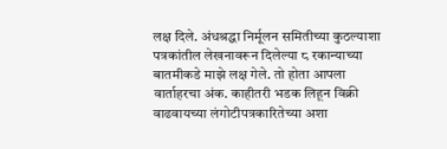लक्ष दिले. अंधश्रद्धा निर्मूलन समितीच्या कुठल्याशा पत्रकांतील लेखनावरून दिलेल्या ८ रकान्याच्या बातमीकडे माझे लक्ष गेले. तो होता आपला वार्ताहरचा अंक. काहीतरी भडक लिहून विक्री वाढवायच्या लंगोटीपत्रकारितेच्या अशा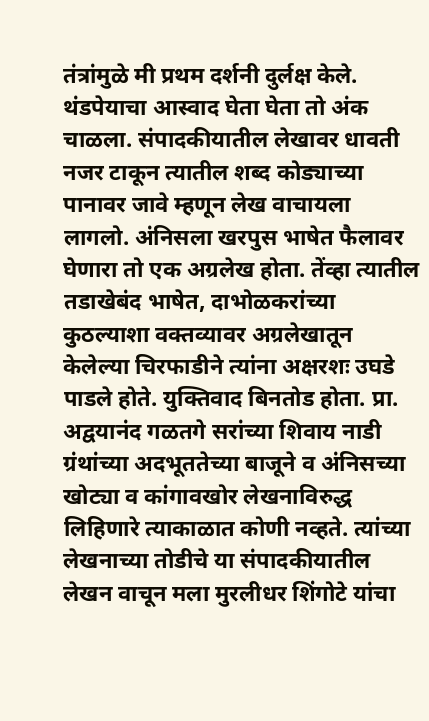तंत्रांमुळे मी प्रथम दर्शनी दुर्लक्ष केले. थंडपेयाचा आस्वाद घेता घेता तो अंक चाळला. संपादकीयातील लेखावर धावती नजर टाकून त्यातील शब्द कोड्याच्या पानावर जावे म्हणून लेख वाचायला लागलो. अंनिसला खरपुस भाषेत फैलावर घेणारा तो एक अग्रलेख होता. तेंव्हा त्यातील तडाखेबंद भाषेत, दाभोळकरांच्या कुठल्याशा वक्तव्यावर अग्रलेखातून केलेल्या चिरफाडीने त्यांना अक्षरशः उघडे पाडले होते. युक्तिवाद बिनतोड होता. प्रा. अद्वयानंद गळतगे सरांच्या शिवाय नाडी ग्रंथांच्या अदभूततेच्या बाजूने व अंनिसच्या खोट्या व कांगावखोर लेखनाविरुद्ध लिहिणारे त्याकाळात कोणी नव्हते. त्यांच्या लेखनाच्या तोडीचे या संपादकीयातील लेखन वाचून मला मुरलीधर शिंगोटे यांचा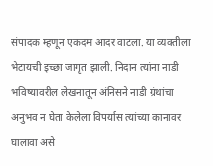संपादक म्हणून एकदम आदर वाटला. या व्यक्तीला भेटायची इच्छा जागृत झाली. निदान त्यांना नाडी भविष्यावरील लेखनातून अंनिसने नाडी ग्रंथांचा अनुभव न घेता केलेला विपर्यास त्यांच्या कानावर घालावा असे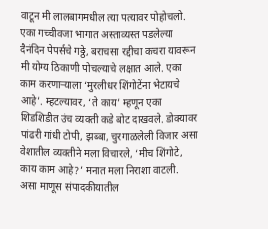वाटून मी लालबागमधील त्या पत्यावर पोहोचलो. एका गच्चीवजा भागात अस्ताव्यस्त पडलेल्या दैनंदिन पेपर्सचे गठ्ठे, बराचसा रद्दीचा कचरा यावरून मी योग्य ठिकाणी पोचल्याचे लक्षात आले. एका काम करणाऱ्याला ‘मुरलीधर शिंगोटेंना भेटायचे आहे’. म्हटल्यावर, ‘ते काय’ म्हणून एका शिडशिडीत उंच व्यक्ती कडे बोट दाखवले. डोक्यावर पांढरी गांधी टोपी, झब्बा, चुरगाळलेली विजार असा वेशातील व्यक्तीने मला विचारले, ‘मीच शिंगोटे, काय काम आहे?’ मनात मला निराशा वाटली. असा माणूस संपादकीयातील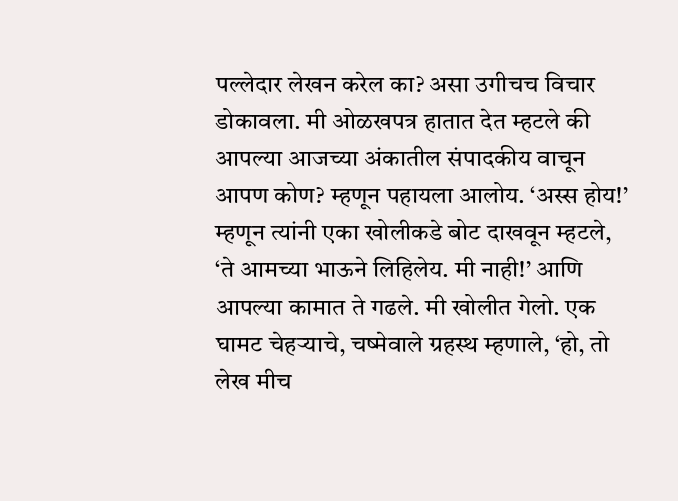पल्लेदार लेखन करेल का? असा उगीचच विचार डोकावला. मी ओळखपत्र हातात देत म्हटले की आपल्या आजच्या अंकातील संपादकीय वाचून आपण कोण? म्हणून पहायला आलोय. ‘अस्स होय!’ म्हणून त्यांनी एका खोलीकडे बोट दाखवून म्हटले, ‘ते आमच्या भाऊने लिहिलेय. मी नाही!’ आणि आपल्या कामात ते गढले. मी खोलीत गेलो. एक घामट चेहऱ्याचे, चष्मेवाले ग्रहस्थ म्हणाले, ‘हो, तो लेख मीच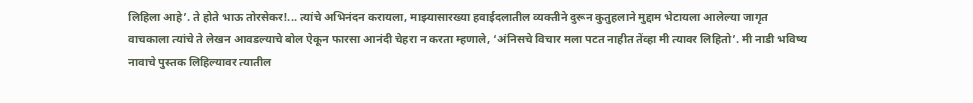लिहिला आहे’. ते होते भाऊ तोरसेकर!... त्यांचे अभिनंदन करायला, माझ्यासारख्या हवाईदलातील व्यक्तीने दुरून कुतुहलाने मुद्दाम भेटायला आलेल्या जागृत वाचकाला त्यांचे ते लेखन आवडल्याचे बोल ऐकून फारसा आनंदी चेहरा न करता म्हणाले, ‘अंनिसचे विचार मला पटत नाहीत तेंव्हा मी त्यावर लिहितो’. मी नाडी भविष्य नावाचे पुस्तक लिहिल्यावर त्यातील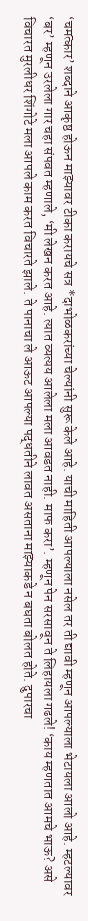‘चमत्कार’ शब्दाने आकृष्ठ होऊन माझ्यावर टीका करायचे सत्र *दाभोळकरांच्या चेल्यांनी सुरू केले आहे. याची माहिती आपल्याला नसेल तर ती द्यावी म्हणून आपल्याला भेटायला आलो आहे. म्हटल्यावर ‘बर’ म्हणून उरलेला गार चहा संपवत म्हणाले, ‘मी लेखन करत आहे. त्यात व्यत्यय आलेला मला आवडत नाही. माफ करा’. म्हणून पेन सरसावून ते लिहायला गढले! ‘काय म्हणतात आमचे भाऊ? असे विचारत मुरलीधर शिंगोटे मला आपले काम करत विचारते झाले. ते पानाचा ले आऊट आपल्या पद्धतीने लावत असताना माझ्याकडे न बघता बोलत होते. दुपारचा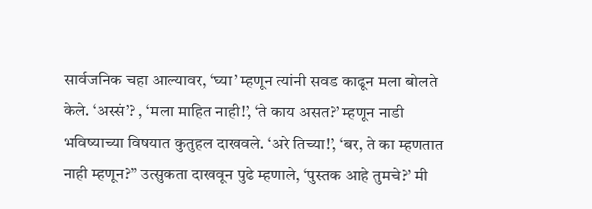सार्वजनिक चहा आल्यावर, ‘घ्या’ म्हणून त्यांनी सवड काढून मला बोलते केले. ‘अस्सं’? , ‘मला माहित नाही!’, ‘ते काय असत?’ म्हणून नाडी भविष्याच्या विषयात कुतुहल दाखवले. ‘अरे तिच्या!’, ‘बर, ते का म्हणतात नाही म्हणून?” उत्सुकता दाखवून पुढे म्हणाले, ‘पुस्तक आहे तुमचे?’ मी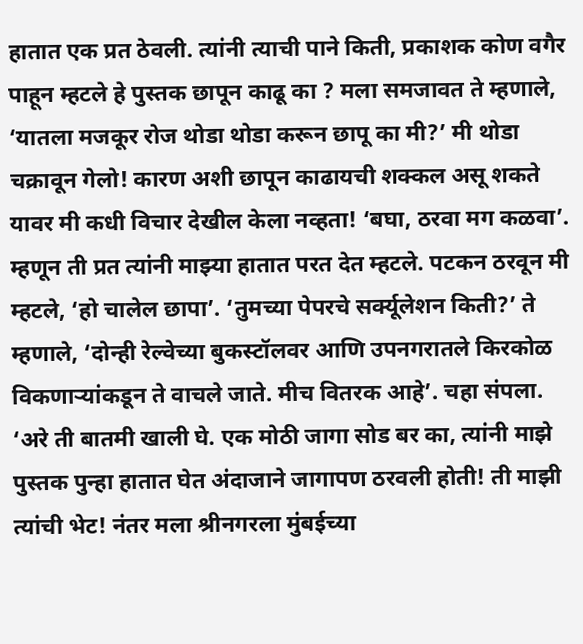हातात एक प्रत ठेवली. त्यांनी त्याची पाने किती, प्रकाशक कोण वगैर पाहून म्हटले हे पुस्तक छापून काढू का ? मला समजावत ते म्हणाले, ‘यातला मजकूर रोज थोडा थोडा करून छापू का मी?’ मी थोडा चक्रावून गेलो! कारण अशी छापून काढायची शक्कल असू शकते यावर मी कधी विचार देखील केला नव्हता! ‘बघा, ठरवा मग कळवा’. म्हणून ती प्रत त्यांनी माझ्या हातात परत देत म्हटले. पटकन ठरवून मी म्हटले, ‘हो चालेल छापा’. ‘तुमच्या पेपरचे सर्क्यूलेशन किती?’ ते म्हणाले, ‘दोन्ही रेल्वेच्या बुकस्टॉलवर आणि उपनगरातले किरकोळ विकणाऱ्यांकडून ते वाचले जाते. मीच वितरक आहे’. चहा संपला. ‘अरे ती बातमी खाली घे. एक मोठी जागा सोड बर का, त्यांनी माझे पुस्तक पुन्हा हातात घेत अंदाजाने जागापण ठरवली होती! ती माझी त्यांची भेट! नंतर मला श्रीनगरला मुंबईच्या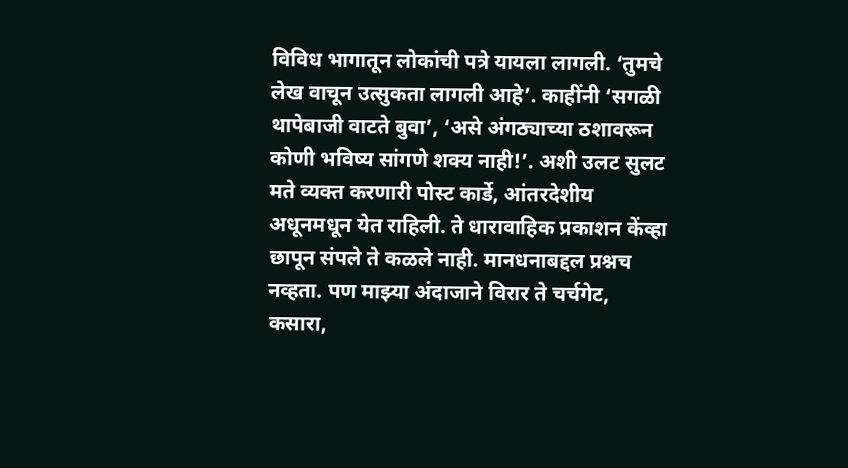विविध भागातून लोकांची पत्रे यायला लागली. ‘तुमचे लेख वाचून उत्सुकता लागली आहे’. काहींनी ‘सगळी थापेबाजी वाटते बुवा’, ‘असे अंगठ्याच्या ठशावरून कोणी भविष्य सांगणे शक्य नाही!’. अशी उलट सुलट मते व्यक्त करणारी पोस्ट कार्डे, आंतरदेशीय अधूनमधून येत राहिली. ते धारावाहिक प्रकाशन केंव्हा छापून संपले ते कळले नाही. मानधनाबद्दल प्रश्नच नव्हता. पण माझ्या अंदाजाने विरार ते चर्चगेट, कसारा,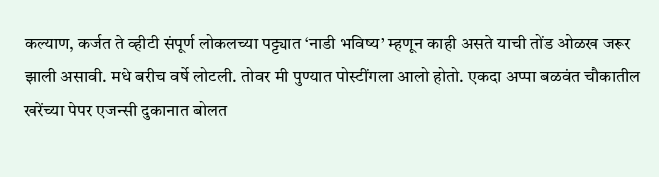कल्याण, कर्जत ते व्हीटी संपूर्ण लोकलच्या पट्ट्यात ‘नाडी भविष्य’ म्हणून काही असते याची तोंड ओळख जरूर झाली असावी. मधे बरीच वर्षे लोटली. तोवर मी पुण्यात पोस्टींगला आलो होतो. एकदा अप्पा बळवंत चौकातील खरेंच्या पेपर एजन्सी दुकानात बोलत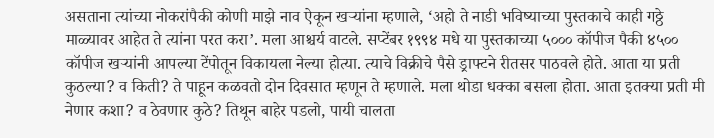असताना त्यांच्या नोकरांपैकी कोणी माझे नाव ऐकून खऱ्यांना म्हणाले, ‘अहो ते नाडी भविष्याच्या पुस्तकाचे काही गठ्ठे माळ्यावर आहेत ते त्यांना परत करा’. मला आश्चर्य वाटले. सप्टेंबर १९९४ मधे या पुस्तकाच्या ५००० कॉपीज पैकी ४५०० कॉपीज खऱ्यांनी आपल्या टेंपोतून विकायला नेल्या होत्या. त्याचे विक्रीचे पैसे ड्राफ्टने रीतसर पाठवले होते. आता या प्रती कुठल्या? व किती? ते पाहून कळवतो दोन दिवसात म्हणून ते म्हणाले. मला थोडा धक्का बसला होता. आता इतक्या प्रती मी नेणार कशा? व ठेवणार कुठे? तिथून बाहेर पडलो, पायी चालता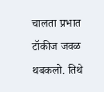चालता प्रभात टॉकीज जवळ थबकलो. तिथे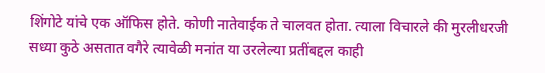शिंगोटे यांचे एक ऑफिस होते. कोणी नातेवाईक ते चालवत होता. त्याला विचारले की मुरलीधरजी सध्या कुठे असतात वगैरे त्यावेळी मनांत या उरलेल्या प्रतींबद्दल काही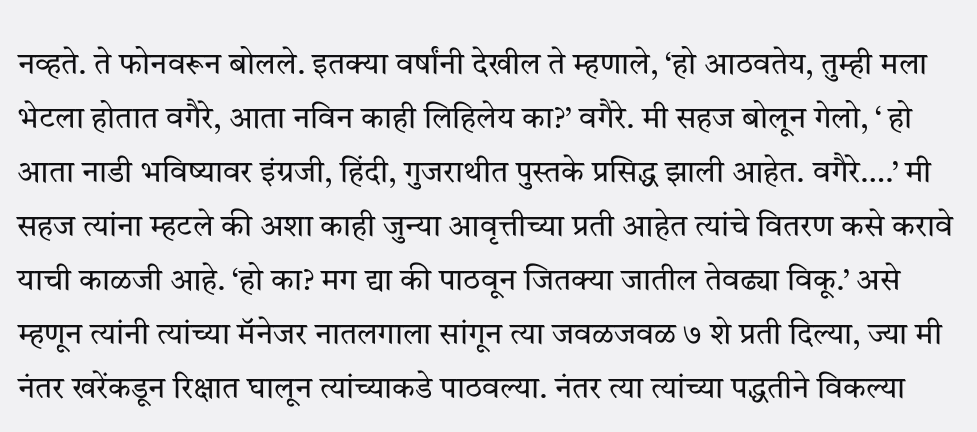नव्हते. ते फोनवरून बोलले. इतक्या वर्षांनी देखील ते म्हणाले, ‘हो आठवतेय, तुम्ही मला भेटला होतात वगैरे, आता नविन काही लिहिलेय का?’ वगैरे. मी सहज बोलून गेलो, ‘ हो आता नाडी भविष्यावर इंग्रजी, हिंदी, गुजराथीत पुस्तके प्रसिद्ध झाली आहेत. वगैरे….’ मी सहज त्यांना म्हटले की अशा काही जुन्या आवृत्तीच्या प्रती आहेत त्यांचे वितरण कसे करावे याची काळजी आहे. ‘हो का? मग द्या की पाठवून जितक्या जातील तेवढ्या विकू.’ असे म्हणून त्यांनी त्यांच्या मॅनेजर नातलगाला सांगून त्या जवळजवळ ७ शे प्रती दिल्या, ज्या मी नंतर खरेंकडून रिक्षात घालून त्यांच्याकडे पाठवल्या. नंतर त्या त्यांच्या पद्धतीने विकल्या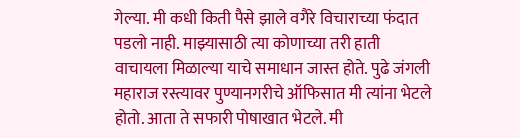गेल्या. मी कधी किती पैसे झाले वगैरे विचाराच्या फंदात पडलो नाही. माझ्यासाठी त्या कोणाच्या तरी हाती वाचायला मिळाल्या याचे समाधान जास्त होते. पुढे जंगली महाराज रस्त्यावर पुण्यानगरीचे ऑफिसात मी त्यांना भेटले होतो. आता ते सफारी पोषाखात भेटले. मी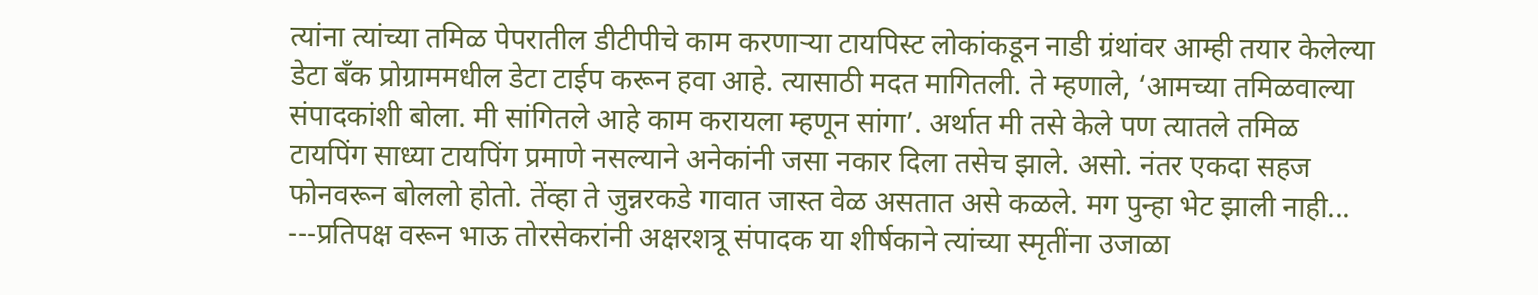त्यांना त्यांच्या तमिळ पेपरातील डीटीपीचे काम करणाऱ्या टायपिस्ट लोकांकडून नाडी ग्रंथांवर आम्ही तयार केलेल्या डेटा बँक प्रोग्राममधील डेटा टाईप करून हवा आहे. त्यासाठी मदत मागितली. ते म्हणाले, ‘आमच्या तमिळवाल्या संपादकांशी बोला. मी सांगितले आहे काम करायला म्हणून सांगा’. अर्थात मी तसे केले पण त्यातले तमिळ टायपिंग साध्या टायपिंग प्रमाणे नसल्याने अनेकांनी जसा नकार दिला तसेच झाले. असो. नंतर एकदा सहज फोनवरून बोललो होतो. तेंव्हा ते जुन्नरकडे गावात जास्त वेळ असतात असे कळले. मग पुन्हा भेट झाली नाही... ---प्रतिपक्ष वरून भाऊ तोरसेकरांनी अक्षरशत्रू संपादक या शीर्षकाने त्यांच्या स्मृतींना उजाळा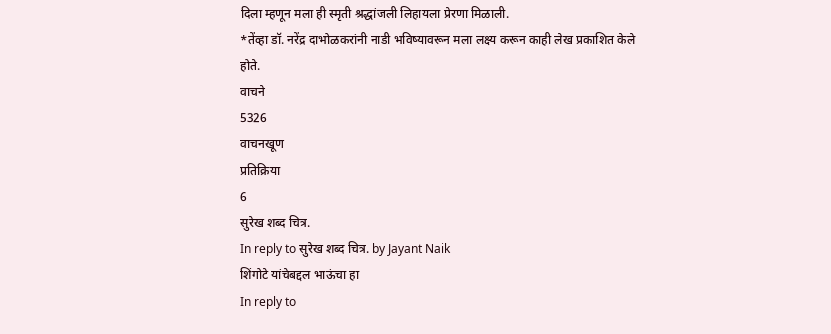दिला म्हणून मला ही स्मृती श्रद्धांजली लिहायला प्रेरणा मिळाली.
*तेंव्हा डॉ. नरेंद्र दाभोळकरांनी नाडी भविष्यावरून मला लक्ष्य करून काही लेख प्रकाशित केले होते.
वाचने
5326
वाचनखूण
प्रतिक्रिया
6
सुरेख शब्द चित्र.
In reply to सुरेख शब्द चित्र. by Jayant Naik
शिंगोटे यांचेबद्दल भाऊंचा हा
In reply to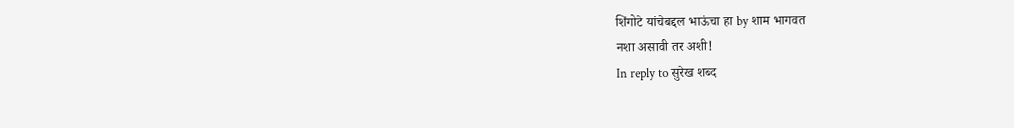शिंगोटे यांचेबद्दल भाऊंचा हा by शाम भागवत
नशा असावी तर अशी!
In reply to सुरेख शब्द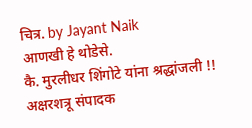चित्र. by Jayant Naik
आणखी हे थोडेसे.
कै. मुरलीधर शिंगोटे यांना श्रद्धांजली !!
अक्षरशत्रू संपादक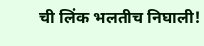ची लिंक भलतीच निघाली!